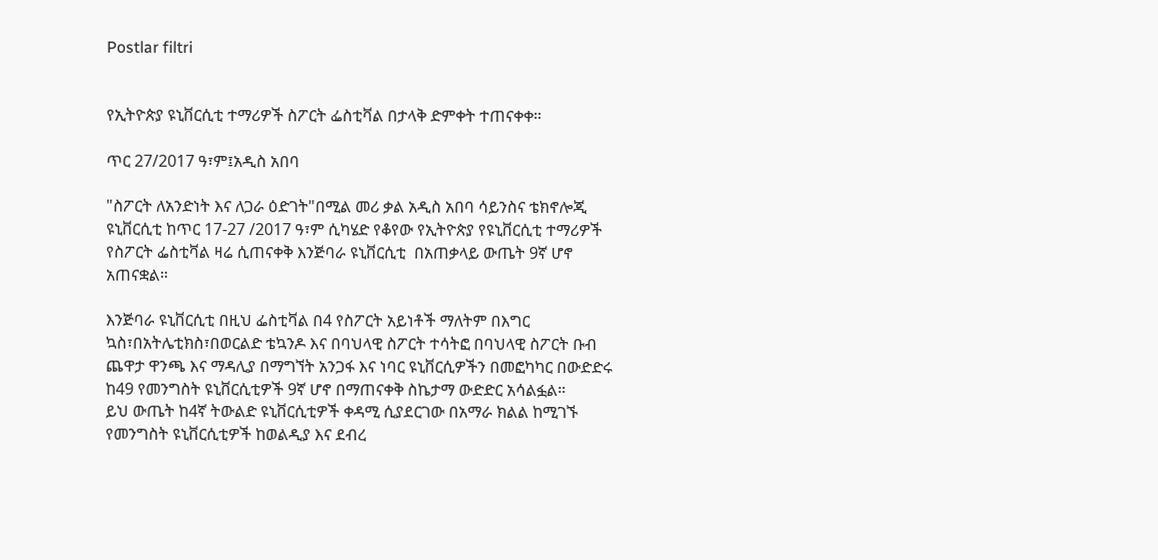Postlar filtri


የኢትዮጵያ ዩኒቨርሲቲ ተማሪዎች ስፖርት ፌስቲቫል በታላቅ ድምቀት ተጠናቀቀ።

ጥር 27/2017 ዓ፣ም፤አዲስ አበባ

"ስፖርት ለአንድነት እና ለጋራ ዕድገት"በሚል መሪ ቃል አዲስ አበባ ሳይንስና ቴክኖሎጂ ዩኒቨርሲቲ ከጥር 17-27 /2017 ዓ፣ም ሲካሄድ የቆየው የኢትዮጵያ የዩኒቨርሲቲ ተማሪዎች የስፖርት ፌስቲቫል ዛሬ ሲጠናቀቅ እንጅባራ ዩኒቨርሲቲ  በአጠቃላይ ውጤት 9ኛ ሆኖ አጠናቋል።

እንጅባራ ዩኒቨርሲቲ በዚህ ፌስቲቫል በ4 የስፖርት አይነቶች ማለትም በእግር ኳስ፣በአትሌቲክስ፣በወርልድ ቴኳንዶ እና በባህላዊ ስፖርት ተሳትፎ በባህላዊ ስፖርት ቡብ ጨዋታ ዋንጫ እና ማዳሊያ በማግኘት አንጋፋ እና ነባር ዩኒቨርሲዎችን በመፎካካር በውድድሩ  ከ49 የመንግስት ዩኒቨርሲቲዎች 9ኛ ሆኖ በማጠናቀቅ ስኬታማ ውድድር አሳልፏል።
ይህ ውጤት ከ4ኛ ትውልድ ዩኒቨርሲቲዎች ቀዳሚ ሲያደርገው በአማራ ክልል ከሚገኙ የመንግስት ዩኒቨርሲቲዎች ከወልዲያ እና ደብረ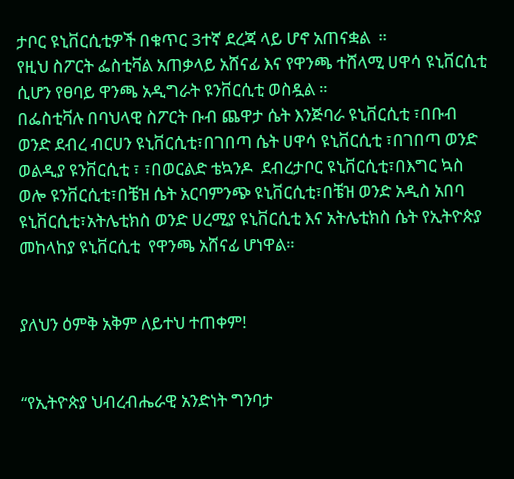ታቦር ዩኒቨርሲቲዎች በቁጥር 3ተኛ ደረጃ ላይ ሆኖ አጠናቋል  ።
የዚህ ስፖርት ፌስቲቫል አጠቃላይ አሸናፊ እና የዋንጫ ተሸላሚ ሀዋሳ ዩኒቨርሲቲ ሲሆን የፀባይ ዋንጫ አዲግራት ዩንቨርሲቲ ወስዷል ።
በፌስቲቫሉ በባህላዊ ስፖርት ቡብ ጨዋታ ሴት እንጅባራ ዩኒቨርሲቲ ፣በቡብ ወንድ ደብረ ብርሀን ዩኒቨርሲቲ፣በገበጣ ሴት ሀዋሳ ዩኒቨርሲቲ ፣በገበጣ ወንድ ወልዲያ ዩንቨርሲቲ ፣ ፣በወርልድ ቴኳንዶ  ደብረታቦር ዩኒቨርሲቲ፣በእግር ኳስ ወሎ ዩንቨርሲቲ፣በቼዝ ሴት አርባምንጭ ዩኒቨርሲቲ፣በቼዝ ወንድ አዲስ አበባ ዩኒቨርሲቲ፣አትሌቲክስ ወንድ ሀረሚያ ዩኒቨርሲቲ እና አትሌቲክስ ሴት የኢትዮጵያ መከላከያ ዩኒቨርሲቲ  የዋንጫ አሸናፊ ሆነዋል።


ያለህን ዕምቅ አቅም ለይተህ ተጠቀም!


“የኢትዮጵያ ህብረብሔራዊ አንድነት ግንባታ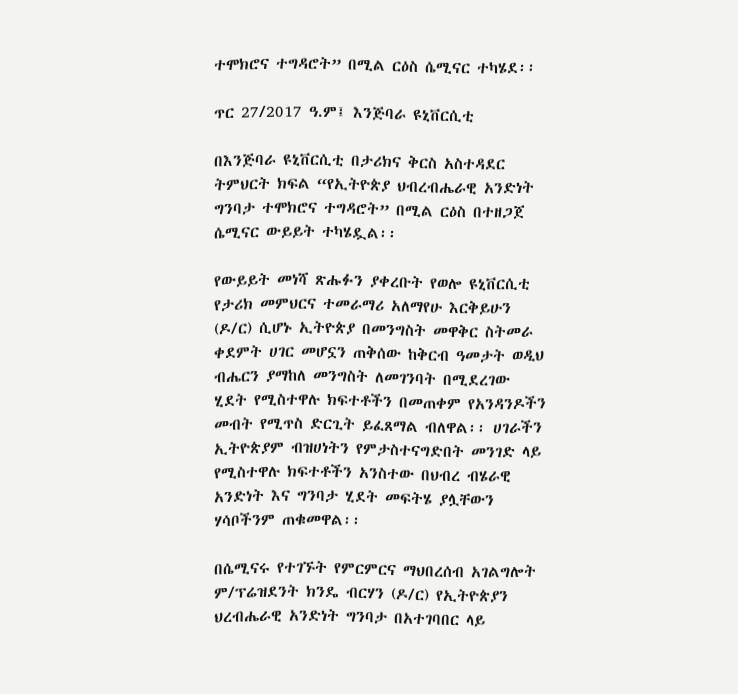ተሞክሮና ተግዳሮት” በሚል ርዕስ ሴሚናር ተካሄደ፡፡

ጥር 27/2017 ዓ.ም፤ እንጅባራ ዩኒቨርሲቲ

በእንጅባራ ዩኒቨርሲቲ በታሪክና ቅርስ አስተዳደር ትምህርት ክፍል “የኢትዮጵያ ህብረብሔራዊ አንድነት ግንባታ ተሞክሮና ተግዳሮት” በሚል ርዕስ በተዘጋጀ ሴሚናር ውይይት ተካሄዷል፡፡

የውይይት መነሻ ጽሑፉን ያቀረቡት የወሎ ዩኒቨርሲቲ የታሪክ መምህርና ተመራማሪ አለማየሁ እርቅይሁን (ዶ/ር) ሲሆኑ ኢትዮጵያ በመንግስት መዋቅር ስትመራ ቀደምት ሀገር መሆኗን ጠቅሰው ከቅርብ ዓመታት ወዲህ ብሔርን ያማከለ መንግስት ለመገንባት በሚደረገው ሂደት የሚስተዋሉ ክፍተቶችን በመጠቀም የአንዳንዶችን መብት የሚጥስ ድርጊት ይፈጸማል ብለዋል፡፡ ሀገራችን ኢትዮጵያም ብዝሀነትን የምታስተናግድበት መንገድ ላይ የሚስተዋሉ ክፍተቶችን አንስተው በህብረ ብሄራዊ አንድነት እና ግንባታ ሂደት መፍትሄ ያሏቸውን ሃሳቦችንም ጠቁመዋል፡፡

በሴሚናሩ የተገኙት የምርምርና ማህበረሰብ አገልግሎት ም/ፕሬዝደንት ክንዴ ብርሃን (ዶ/ር) የኢትዮጵያን ህረብሔራዊ አንድነት ግንባታ በአተገባበር ላይ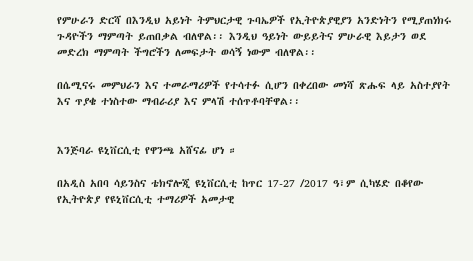የምሁራን ድርሻ በእንዲህ አይነት ትምህርታዊ ጉባኤዎች የኢትዮጵያዊያን አንድነትን የሚያጠነክሩ ጉዳዮችን ማምጣት ይጠበቃል ብለዋል፡፡ እንዲህ ዓይነት ውይይትና ምሁራዊ እይታን ወደ መድረክ ማምጣት ችግሮችን ለመፍታት ወሳኝ ነውም ብለዋል፡፡

በሴሚናሩ መምህራን እና ተመራማሪዎች የተሳተፉ ሲሆን በቀረበው መነሻ ጽሑፍ ላይ አስተያየት እና ጥያቄ ተነስተው ማብራሪያ እና ምላሽ ተሰጥቶባቸዋል፡፡


እንጅባራ ዩኒቨርሲቲ የዋንጫ አሸናፊ ሆነ ።

በአዲስ አበባ ሳይንስና ቴክኖሎጂ ዩኒቨርሲቲ ከጥር 17-27 /2017 ዓ፣ም ሲካሄድ በቆየው የኢትዮጵያ የዩኒቨርሲቲ ተማሪዎች አመታዊ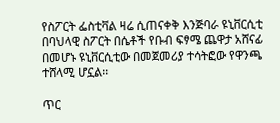የስፖርት ፌስቲቫል ዛሬ ሲጠናቀቅ እንጅባራ ዩኒቨርሲቲ በባህላዊ ስፖርት በሴቶች የቡብ ፍፃሜ ጨዋታ አሸናፊ በመሆኑ ዩኒቨርሲቲው በመጀመሪያ ተሳትፎው የዋንጫ ተሸላሚ ሆኗል፡፡

ጥር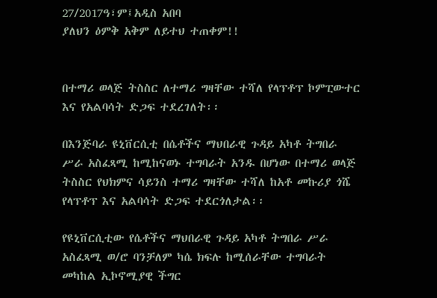27/2017ዓ፣ም፤አዲስ አበባ
ያለህን ዕምቅ አቅም ለይተህ ተጠቀም!!


በተማሪ ወላጅ ትስስር ለተማሪ ግዛቸው ተሻለ የላፕቶፕ ኮምፒውተር እና የአልባሳት ድጋፍ ተደረገለት፡፡

በእንጅባራ ዩኒቨርሲቲ በሴቶችና ማህበራዊ ጉዳይ አካቶ ትግበራ ሥራ አስፈጻሚ ከሚከናወኑ ተግባራት አንዱ በሆነው በተማሪ ወላጅ ትስስር የህክምና ሳይንስ ተማሪ ግዛቸው ተሻለ ከአቶ መኩሪያ ጎሼ የላፕቶፕ እና አልባሳት ድጋፍ ተደርጎለታል፡፡

የዩኒቨርሲቲው የሴቶችና ማህበራዊ ጉዳይ አካቶ ትግበራ ሥራ አስፈጻሚ ወ/ሮ ባንቻለም ካሴ ክፍሉ ከሚሰራቸው ተግባራት መካከል ኢኮኖሚያዊ ችግር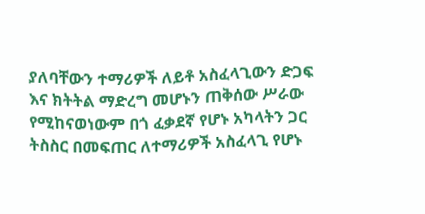ያለባቸውን ተማሪዎች ለይቶ አስፈላጊውን ድጋፍ እና ክትትል ማድረግ መሆኑን ጠቅሰው ሥራው የሚከናወነውም በጎ ፈቃደኛ የሆኑ አካላትን ጋር ትስስር በመፍጠር ለተማሪዎች አስፈላጊ የሆኑ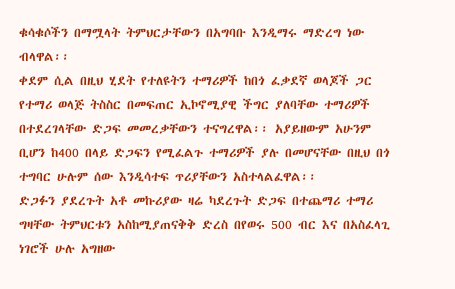ቁሳቁሶችን በማሟላት ትምህርታቸውን በአግባቡ እንዲማሩ ማድረግ ነው ብላዋል፡፡
ቀደም ሲል በዚህ ሂደት የተለዩትን ተማሪዎች ከበጎ ፈቃደኛ ወላጆች ጋር የተማሪ ወላጅ ትስስር በመፍጠር ኢኮኖሚያዊ ችግር ያለባቸው ተማሪዎች በተደረገላቸው ድጋፍ መመረቃቸውን ተናግረዋል፡፡ አያይዘውም አሁንም ቢሆን ከ400 በላይ ድጋፍን የሚፈልጉ ተማሪዎች ያሉ በመሆናቸው በዚህ በጎ ተግባር ሁሉም ሰው እንዲሳተፍ ጥሪያቸውን አስተላልፈዋል፡፡
ድጋፉን ያደረጉት አቶ መኩሪያው ዛሬ ካደረጉት ድጋፍ በተጨማሪ ተማሪ ግዛቸው ትምህርቱን አስከሚያጠናቅቅ ድረስ በየወሩ 500 ብር እና በአስፈላጊ ነገሮች ሁሉ አግዘው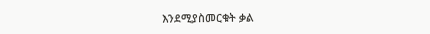እንደሚያስመርቁት ቃል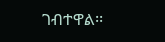ገብተዋል፡፡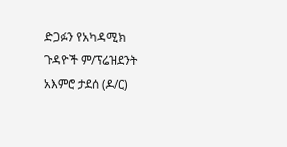ድጋፉን የአካዳሚክ ጉዳዮች ም/ፕሬዝደንት አእምሮ ታደሰ (ዶ/ር)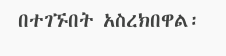በተገኙበት አስረክበዋል፡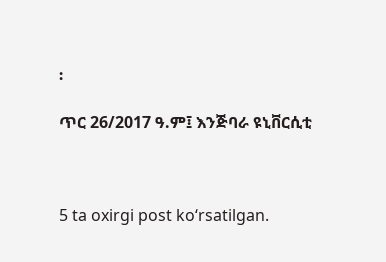፡

ጥር 26/2017 ዓ.ም፤ እንጅባራ ዩኒቨርሲቲ



5 ta oxirgi post ko‘rsatilgan.